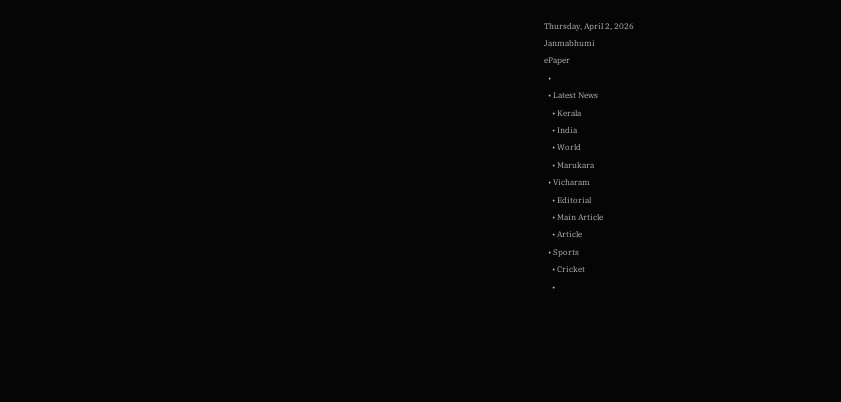Thursday, April 2, 2026
Janmabhumi
ePaper
  •
  • Latest News
    • Kerala
    • India
    • World
    • Marukara
  • Vicharam
    • Editorial
    • Main Article
    • Article
  • Sports
    • Cricket
    •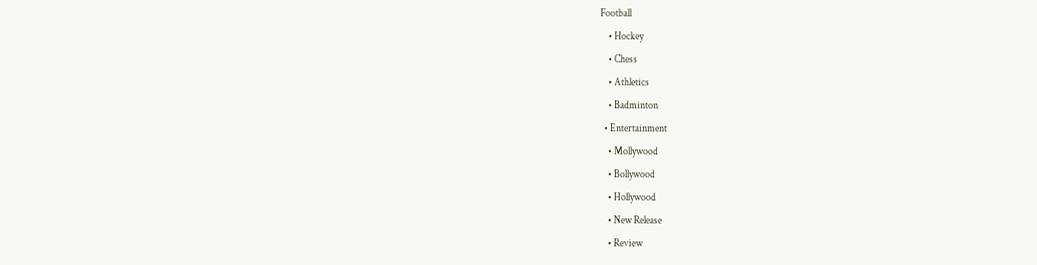Football
    • Hockey
    • Chess
    • Athletics
    • Badminton
  • Entertainment
    • Mollywood
    • Bollywood
    • Hollywood
    • New Release
    • Review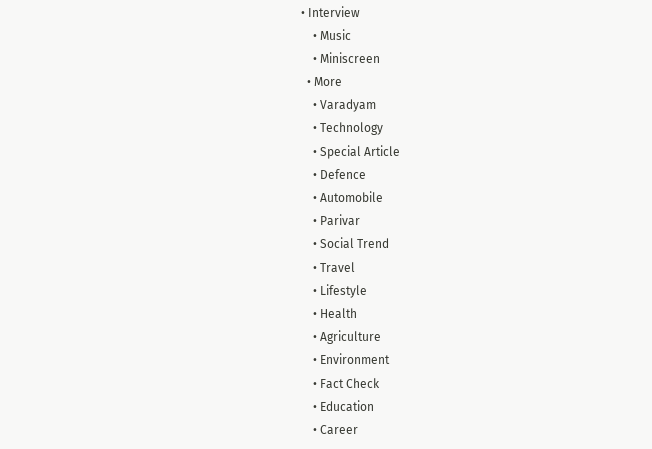• Interview
    • Music
    • Miniscreen
  • More
    • Varadyam
    • Technology
    • Special Article
    • Defence
    • Automobile
    • Parivar
    • Social Trend
    • Travel
    • Lifestyle
    • Health
    • Agriculture
    • Environment
    • Fact Check
    • Education
    • Career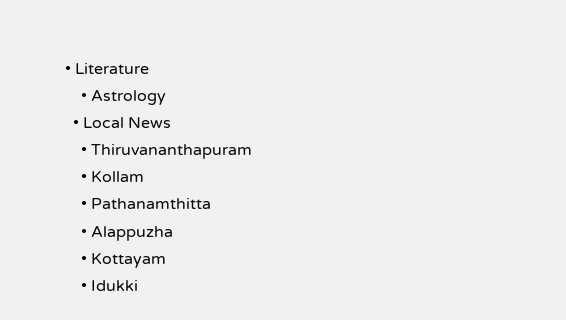• Literature
    • Astrology
  • Local News
    • Thiruvananthapuram
    • Kollam
    • Pathanamthitta
    • Alappuzha
    • Kottayam
    • Idukki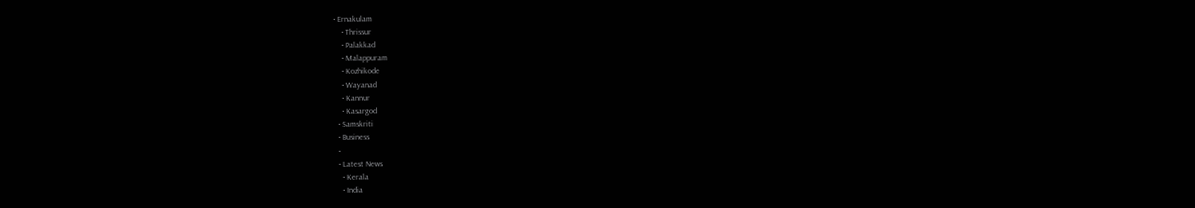• Ernakulam
    • Thrissur
    • Palakkad
    • Malappuram
    • Kozhikode
    • Wayanad
    • Kannur
    • Kasargod
  • Samskriti
  • Business
  •
  • Latest News
    • Kerala
    • India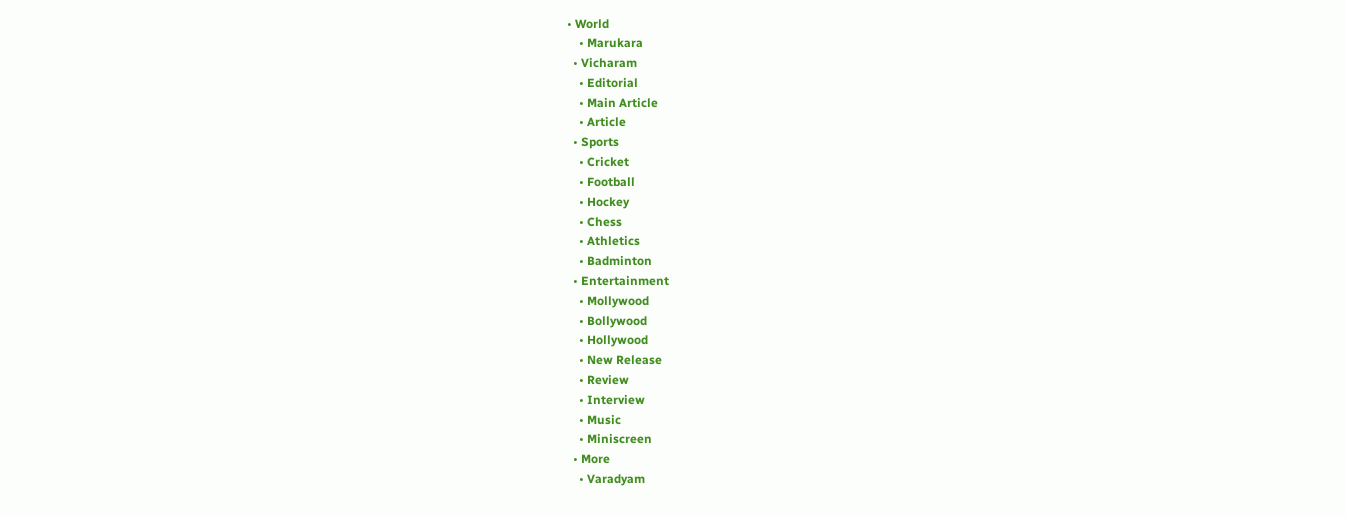• World
    • Marukara
  • Vicharam
    • Editorial
    • Main Article
    • Article
  • Sports
    • Cricket
    • Football
    • Hockey
    • Chess
    • Athletics
    • Badminton
  • Entertainment
    • Mollywood
    • Bollywood
    • Hollywood
    • New Release
    • Review
    • Interview
    • Music
    • Miniscreen
  • More
    • Varadyam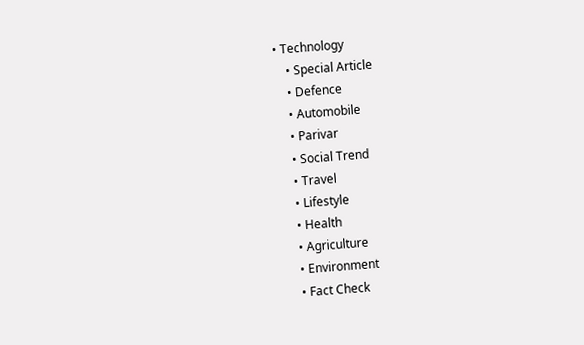• Technology
    • Special Article
    • Defence
    • Automobile
    • Parivar
    • Social Trend
    • Travel
    • Lifestyle
    • Health
    • Agriculture
    • Environment
    • Fact Check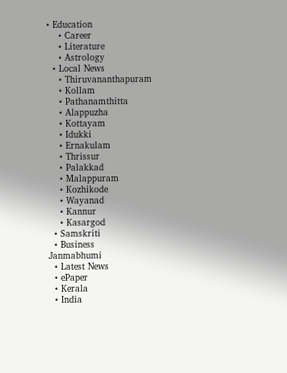• Education
    • Career
    • Literature
    • Astrology
  • Local News
    • Thiruvananthapuram
    • Kollam
    • Pathanamthitta
    • Alappuzha
    • Kottayam
    • Idukki
    • Ernakulam
    • Thrissur
    • Palakkad
    • Malappuram
    • Kozhikode
    • Wayanad
    • Kannur
    • Kasargod
  • Samskriti
  • Business
Janmabhumi
  • Latest News
  • ePaper
  • Kerala
  • India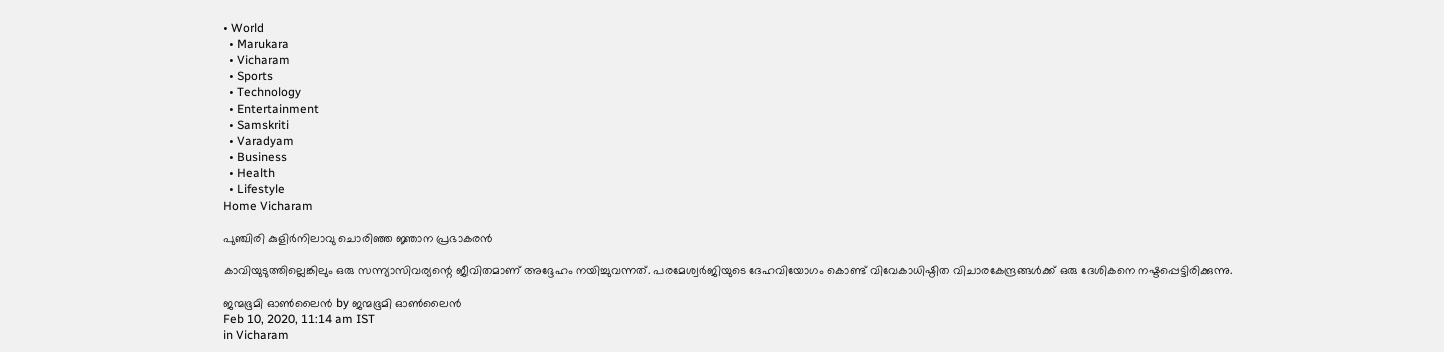• World
  • Marukara
  • Vicharam
  • Sports
  • Technology
  • Entertainment
  • Samskriti
  • Varadyam
  • Business
  • Health
  • Lifestyle
Home Vicharam

പുഞ്ചിരി കുളിര്‍നിലാവു ചൊരിഞ്ഞ ജ്ഞാന പ്രഭാകരന്‍

കാവിയുടുത്തില്ലെങ്കിലും ഒരു സന്ന്യാസിവര്യന്റെ ജീവിതമാണ് അദ്ദേഹം നയിച്ചുവന്നത്. പരമേശ്വര്‍ജിയുടെ ദേഹവിയോഗം കൊണ്ട് വിവേകാധിഷ്ഠിത വിചാരകേന്ദ്രങ്ങള്‍ക്ക് ഒരു ദേശികനെ നഷ്ടപ്പെട്ടിരിക്കുന്നു.

ജന്മഭൂമി ഓണ്‍ലൈന്‍ by ജന്മഭൂമി ഓണ്‍ലൈന്‍
Feb 10, 2020, 11:14 am IST
in Vicharam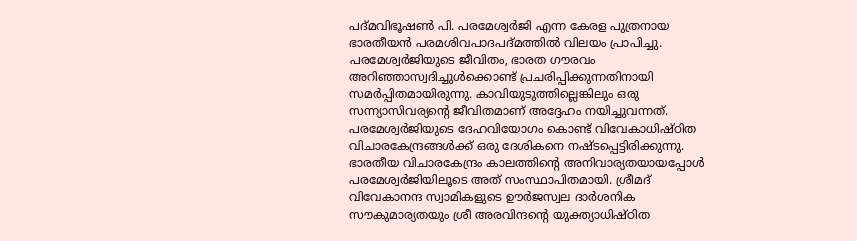പദ്മവിഭൂഷണ്‍ പി. പരമേശ്വര്‍ജി എന്ന കേരള പുത്രനായ ഭാരതീയന്‍ പരമശിവപാദപദ്മത്തില്‍ വിലയം പ്രാപിച്ചു. പരമേശ്വര്‍ജിയുടെ ജീവിതം, ഭാരത ഗൗരവം അറിഞ്ഞാസ്വദിച്ചുള്‍ക്കൊണ്ട് പ്രചരിപ്പിക്കുന്നതിനായി സമര്‍പ്പിതമായിരുന്നു. കാവിയുടുത്തില്ലെങ്കിലും ഒരു സന്ന്യാസിവര്യന്റെ ജീവിതമാണ് അദ്ദേഹം നയിച്ചുവന്നത്. പരമേശ്വര്‍ജിയുടെ ദേഹവിയോഗം കൊണ്ട് വിവേകാധിഷ്ഠിത വിചാരകേന്ദ്രങ്ങള്‍ക്ക് ഒരു ദേശികനെ നഷ്ടപ്പെട്ടിരിക്കുന്നു. ഭാരതീയ വിചാരകേന്ദ്രം കാലത്തിന്റെ അനിവാര്യതയായപ്പോള്‍ പരമേശ്വര്‍ജിയിലൂടെ അത് സംസ്ഥാപിതമായി. ശ്രീമദ് വിവേകാനന്ദ സ്വാമികളുടെ ഊര്‍ജസ്വല ദാര്‍ശനിക സൗകുമാര്യതയും ശ്രീ അരവിന്ദന്റെ യുക്ത്യാധിഷ്ഠിത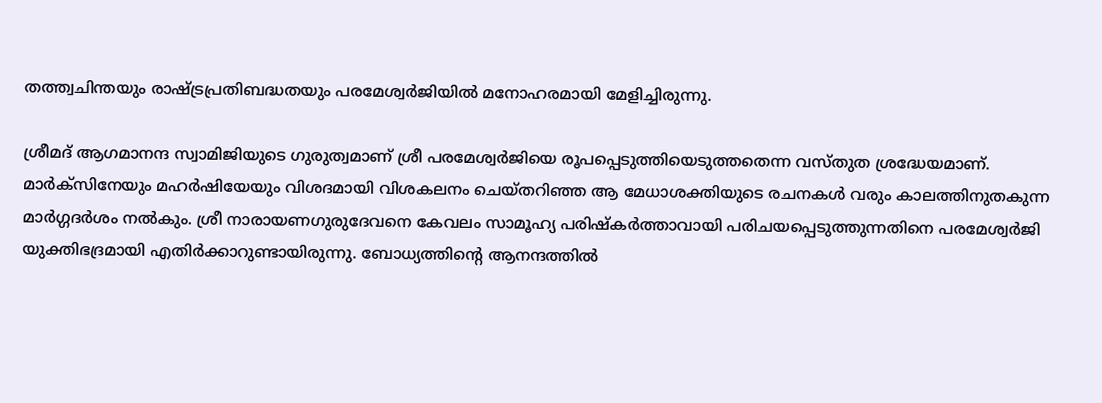തത്ത്വചിന്തയും രാഷ്‌ട്രപ്രതിബദ്ധതയും പരമേശ്വര്‍ജിയില്‍ മനോഹരമായി മേളിച്ചിരുന്നു.

ശ്രീമദ് ആഗമാനന്ദ സ്വാമിജിയുടെ ഗുരുത്വമാണ് ശ്രീ പരമേശ്വര്‍ജിയെ രൂപപ്പെടുത്തിയെടുത്തതെന്ന വസ്തുത ശ്രദ്ധേയമാണ്. മാര്‍ക്‌സിനേയും മഹര്‍ഷിയേയും വിശദമായി വിശകലനം ചെയ്തറിഞ്ഞ ആ മേധാശക്തിയുടെ രചനകള്‍ വരും കാലത്തിനുതകുന്ന മാര്‍ഗ്ഗദര്‍ശം നല്‍കും. ശ്രീ നാരായണഗുരുദേവനെ കേവലം സാമൂഹ്യ പരിഷ്‌കര്‍ത്താവായി പരിചയപ്പെടുത്തുന്നതിനെ പരമേശ്വര്‍ജി യുക്തിഭദ്രമായി എതിര്‍ക്കാറുണ്ടായിരുന്നു. ബോധ്യത്തിന്റെ ആനന്ദത്തില്‍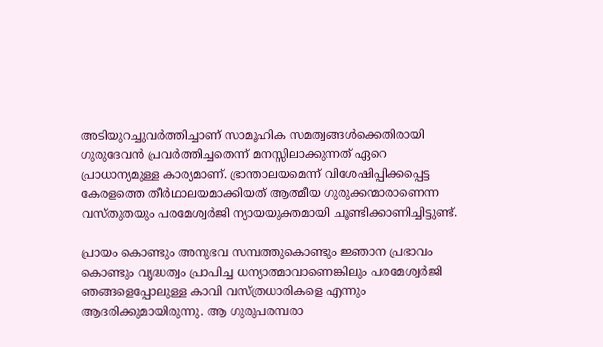അടിയുറച്ചുവര്‍ത്തിച്ചാണ് സാമൂഹിക സമത്വങ്ങള്‍ക്കെതിരായി ഗുരുദേവന്‍ പ്രവര്‍ത്തിച്ചതെന്ന് മനസ്സിലാക്കുന്നത് ഏറെ പ്രാധാന്യമുള്ള കാര്യമാണ്. ഭ്രാന്താലയമെന്ന് വിശേഷിപ്പിക്കപ്പെട്ട കേരളത്തെ തീര്‍ഥാലയമാക്കിയത് ആത്മീയ ഗുരുക്കന്മാരാണെന്ന വസ്തുതയും പരമേശ്വര്‍ജി ന്യായയുക്തമായി ചൂണ്ടിക്കാണിച്ചിട്ടുണ്ട്.

പ്രായം കൊണ്ടും അനുഭവ സമ്പത്തുകൊണ്ടും ജ്ഞാന പ്രഭാവം കൊണ്ടും വൃദ്ധത്വം പ്രാപിച്ച ധന്യാത്മാവാണെങ്കിലും പരമേശ്വര്‍ജി ഞങ്ങളെപ്പോലുള്ള കാവി വസ്ത്രധാരികളെ എന്നും ആദരിക്കുമായിരുന്നു. ആ ഗുരുപരമ്പരാ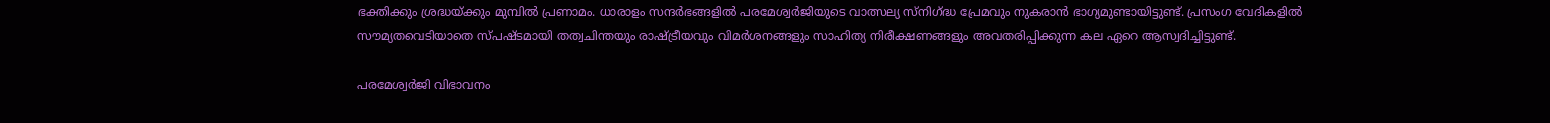ഭക്തിക്കും ശ്രദ്ധയ്‌ക്കും മുമ്പില്‍ പ്രണാമം. ധാരാളം സന്ദര്‍ഭങ്ങളില്‍ പരമേശ്വര്‍ജിയുടെ വാത്സല്യ സ്‌നിഗ്‌ദ്ധ പ്രേമവും നുകരാന്‍ ഭാഗ്യമുണ്ടായിട്ടുണ്ട്. പ്രസംഗ വേദികളില്‍ സൗമ്യതവെടിയാതെ സ്പഷ്ടമായി തത്വചിന്തയും രാഷ്‌ട്രീയവും വിമര്‍ശനങ്ങളും സാഹിത്യ നിരീക്ഷണങ്ങളും അവതരിപ്പിക്കുന്ന കല ഏറെ ആസ്വദിച്ചിട്ടുണ്ട്.

പരമേശ്വര്‍ജി വിഭാവനം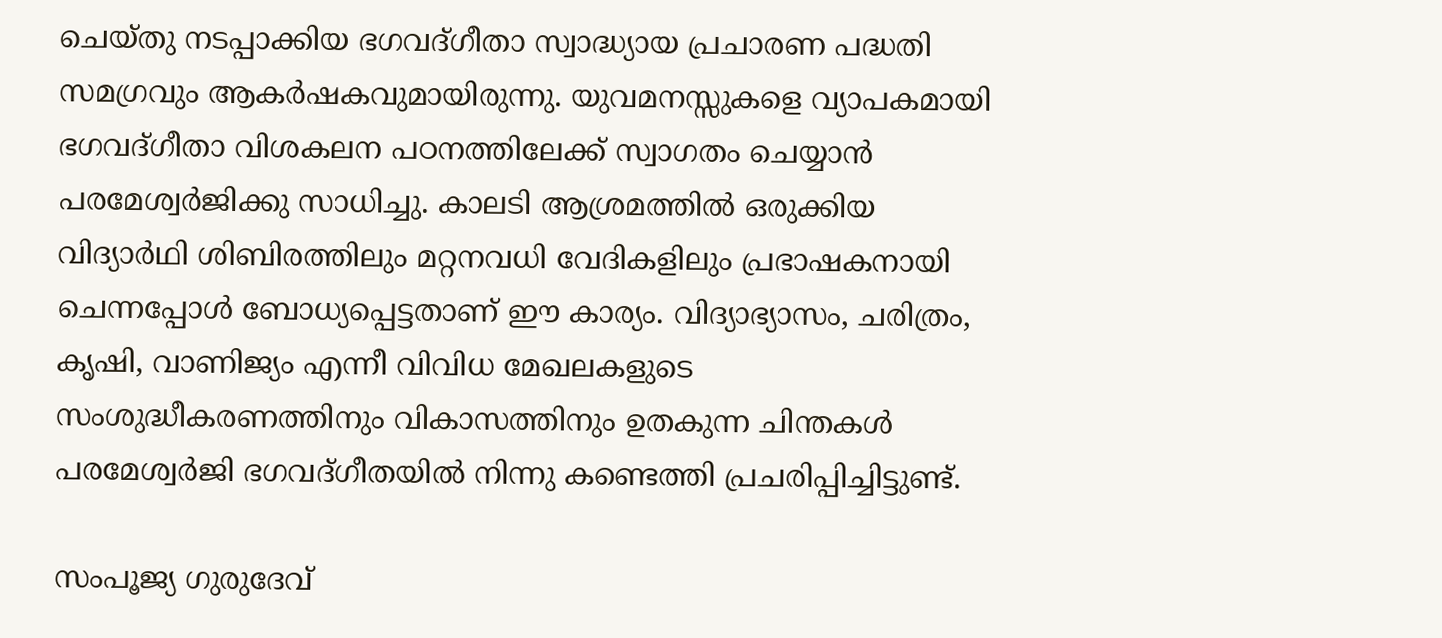ചെയ്തു നടപ്പാക്കിയ ഭഗവദ്ഗീതാ സ്വാദ്ധ്യായ പ്രചാരണ പദ്ധതി സമഗ്രവും ആകര്‍ഷകവുമായിരുന്നു. യുവമനസ്സുകളെ വ്യാപകമായി ഭഗവദ്ഗീതാ വിശകലന പഠനത്തിലേക്ക് സ്വാഗതം ചെയ്യാന്‍ പരമേശ്വര്‍ജിക്കു സാധിച്ചു. കാലടി ആശ്രമത്തില്‍ ഒരുക്കിയ വിദ്യാര്‍ഥി ശിബിരത്തിലും മറ്റനവധി വേദികളിലും പ്രഭാഷകനായി ചെന്നപ്പോള്‍ ബോധ്യപ്പെട്ടതാണ് ഈ കാര്യം. വിദ്യാഭ്യാസം, ചരിത്രം, കൃഷി, വാണിജ്യം എന്നീ വിവിധ മേഖലകളുടെ സംശുദ്ധീകരണത്തിനും വികാസത്തിനും ഉതകുന്ന ചിന്തകള്‍ പരമേശ്വര്‍ജി ഭഗവദ്ഗീതയില്‍ നിന്നു കണ്ടെത്തി പ്രചരിപ്പിച്ചിട്ടുണ്ട്.

സംപൂജ്യ ഗുരുദേവ്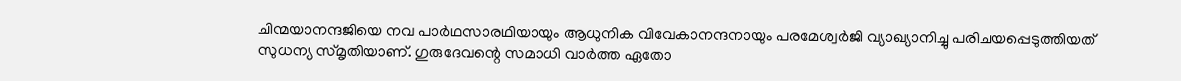ചിന്മയാനന്ദജിയെ നവ പാര്‍ഥസാരഥിയായും ആധുനിക വിവേകാനന്ദനായും പരമേശ്വര്‍ജി വ്യാഖ്യാനിച്ചു പരിചയപ്പെടുത്തിയത് സുധന്യ സ്മൃതിയാണ്. ഗുരുദേവന്റെ സമാധി വാര്‍ത്ത ഏതോ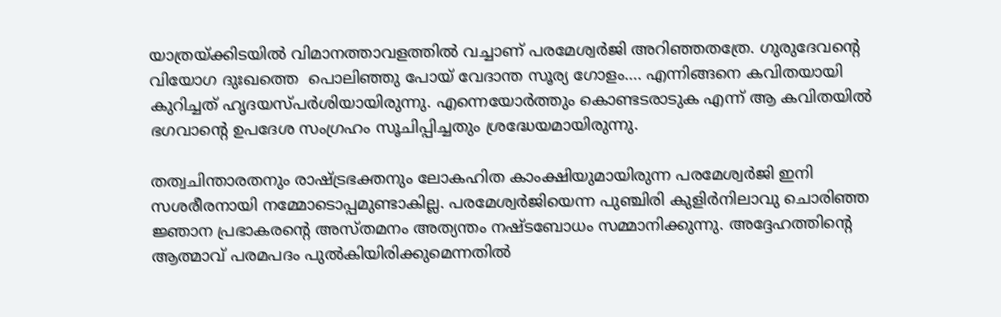യാത്രയ്‌ക്കിടയില്‍ വിമാനത്താവളത്തില്‍ വച്ചാണ് പരമേശ്വര്‍ജി അറിഞ്ഞതത്രേ. ഗുരുദേവന്റെ വിയോഗ ദുഃഖത്തെ  പൊലിഞ്ഞു പോയ് വേദാന്ത സൂര്യ ഗോളം…. എന്നിങ്ങനെ കവിതയായി കുറിച്ചത് ഹൃദയസ്പര്‍ശിയായിരുന്നു. എന്നെയോര്‍ത്തും കൊണ്ടടരാടുക എന്ന് ആ കവിതയില്‍ ഭഗവാന്റെ ഉപദേശ സംഗ്രഹം സൂചിപ്പിച്ചതും ശ്രദ്ധേയമായിരുന്നു.

തത്വചിന്താരതനും രാഷ്‌ട്രഭക്തനും ലോകഹിത കാംക്ഷിയുമായിരുന്ന പരമേശ്വര്‍ജി ഇനി സശരീരനായി നമ്മോടൊപ്പമുണ്ടാകില്ല. പരമേശ്വര്‍ജിയെന്ന പുഞ്ചിരി കുളിര്‍നിലാവു ചൊരിഞ്ഞ ജ്ഞാന പ്രഭാകരന്റെ അസ്തമനം അത്യന്തം നഷ്ടബോധം സമ്മാനിക്കുന്നു. അദ്ദേഹത്തിന്റെ ആത്മാവ് പരമപദം പുല്‍കിയിരിക്കുമെന്നതില്‍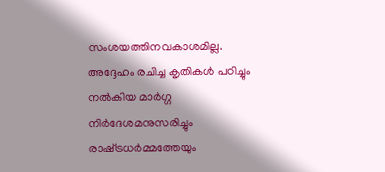സംശയത്തിനവകാശമില്ല. അദ്ദേഹം രചിച്ച കൃതികള്‍ പഠിച്ചും നല്‍കിയ മാര്‍ഗ്ഗ നിര്‍ദേശമനുസരിച്ചും രാഷ്‌ട്രധര്‍മ്മത്തേയും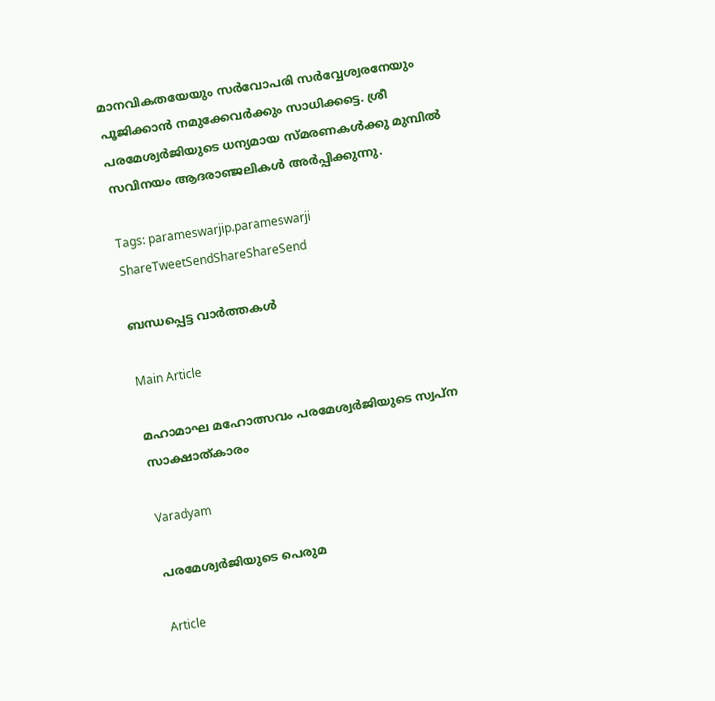മാനവികതയേയും സര്‍വോപരി സര്‍വ്വേശ്വരനേയും പൂജിക്കാന്‍ നമുക്കേവര്‍ക്കും സാധിക്കട്ടെ. ശ്രീ പരമേശ്വര്‍ജിയുടെ ധന്യമായ സ്മരണകള്‍ക്കു മുമ്പില്‍ സവിനയം ആദരാഞ്ജലികള്‍ അര്‍പ്പിക്കുന്നു.

Tags: parameswarjip.parameswarji
ShareTweetSendShareShareSend

ബന്ധപ്പെട്ട വാര്‍ത്തകള്‍

Main Article

മഹാമാഘ മഹോത്സവം പരമേശ്വര്‍ജിയുടെ സ്വപ്‌ന സാക്ഷാത്കാരം

Varadyam

പരമേശ്വര്‍ജിയുടെ പെരുമ

Article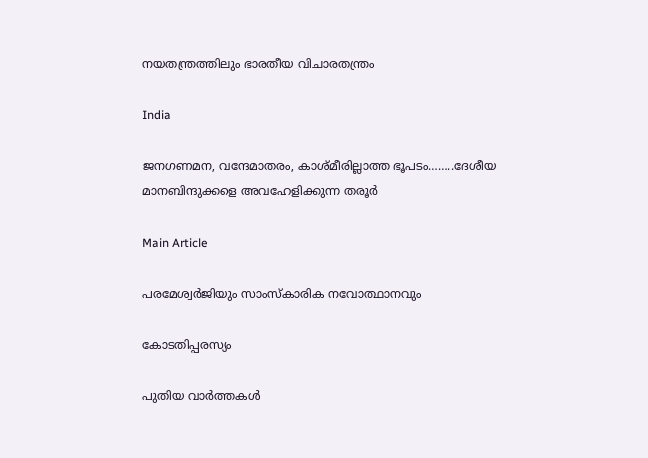നയതന്ത്രത്തിലും ഭാരതീയ വിചാരതന്ത്രം

India

ജനഗണമന, വന്ദേമാതരം, കാശ്മീരില്ലാത്ത ഭൂപടം……..ദേശീയ മാനബിന്ദുക്കളെ അവഹേളിക്കുന്ന തരൂര്‍

Main Article

പരമേശ്വര്‍ജിയും സാംസ്‌കാരിക നവോത്ഥാനവും

കോടതിപ്പരസ്യം

പുതിയ വാര്‍ത്തകള്‍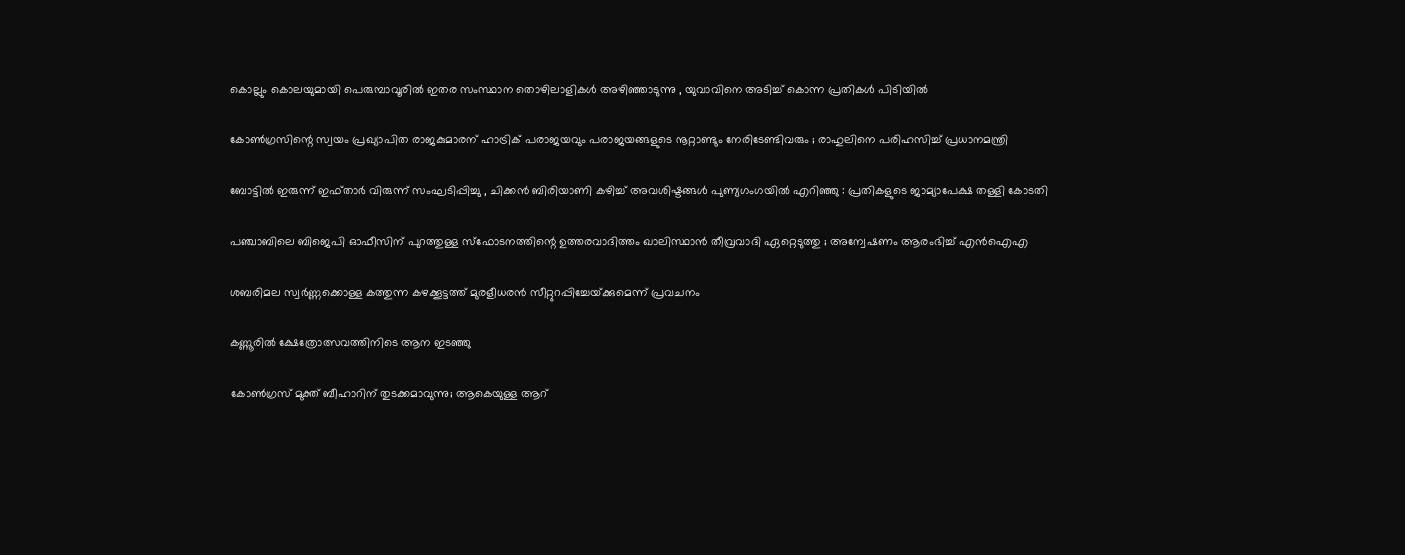കൊല്ലും കൊലയുമായി പെരുമ്പാവൂരിൽ ഇതര സംസ്ഥാന തൊഴിലാളികൾ അഴിഞ്ഞാടുന്നു , യുവാവിനെ അടിച്ച് കൊന്ന പ്രതികൾ പിടിയിൽ

കോൺഗ്രസിന്റെ സ്വയം പ്രഖ്യാപിത രാജകുമാരന് ഹാട്രിക് പരാജയവും പരാജയങ്ങളുടെ നൂറ്റാണ്ടും നേരിടേണ്ടിവരും ; രാഹുലിനെ പരിഹസിച്ച് പ്രധാനമന്ത്രി

ബോട്ടിൽ ഇരുന്ന് ഇഫ്താർ വിരുന്ന് സംഘടിപ്പിച്ചു , ചിക്കൻ ബിരിയാണി കഴിച്ച് അവശിഷ്ടങ്ങൾ പുണ്യഗംഗയിൽ എറിഞ്ഞു : പ്രതികളുടെ ജാമ്യാപേക്ഷ തള്ളി കോടതി

പഞ്ചാബിലെ ബിജെപി ഓഫീസിന് പുറത്തുള്ള സ്ഫോടനത്തിന്റെ ഉത്തരവാദിത്തം ഖാലിസ്ഥാൻ തീവ്രവാദി ഏറ്റെടുത്തു ; അന്വേഷണം ആരംഭിച്ച് എൻഐഎ

ശബരിമല സ്വര്‍ണ്ണക്കൊള്ള കത്തുന്ന കഴക്കൂട്ടത്ത് മുരളീധരന്‍ സീറ്റുറപ്പിച്ചേയ്‌ക്കുമെന്ന് പ്രവചനം

കണ്ണൂരില്‍ ക്ഷേത്രോത്സവത്തിനിടെ ആന ഇടഞ്ഞു

കോണ്‍ഗ്രസ് മുക്ത് ബീഹാറിന് തുടക്കമാവുന്നു; ആകെയുള്ള ആറ്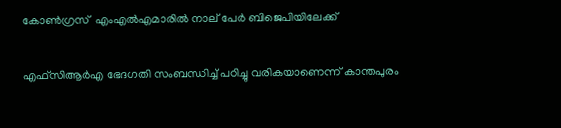കോണ്‍ഗ്രസ്  എംഎല്‍എമാരില്‍ നാല് പേര്‍ ബിജെപിയിലേക്ക്

എഫ്സിആര്‍എ ഭേദഗതി സംബന്ധിച്ച് പഠിച്ചു വരികയാണെന്ന് കാന്തപുരം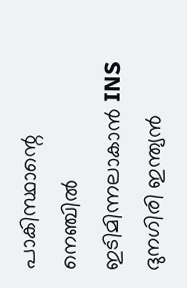പാകിസ്ഥാന്റെ നെഞ്ചിൽ ഇടിമിന്നലാകാൻ INS ദുനഗിരി ഇന്ത്യൻ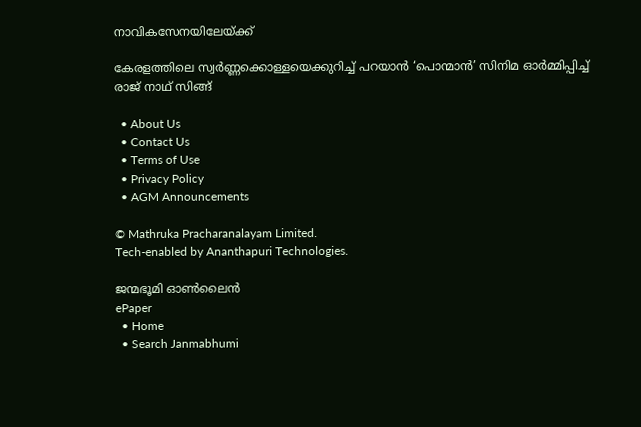നാവികസേനയിലേയ്‌ക്ക്

കേരളത്തിലെ സ്വര്‍ണ്ണക്കൊള്ളയെക്കുറിച്ച് പറയാന്‍ ‘പൊന്മാന്‍’ സിനിമ ഓര്‍മ്മിപ്പിച്ച് രാജ് നാഥ് സിങ്ങ്

  • About Us
  • Contact Us
  • Terms of Use
  • Privacy Policy
  • AGM Announcements

© Mathruka Pracharanalayam Limited.
Tech-enabled by Ananthapuri Technologies.

ജന്മഭൂമി ഓണ്‍ലൈന്‍
ePaper
  • Home
  • Search Janmabhumi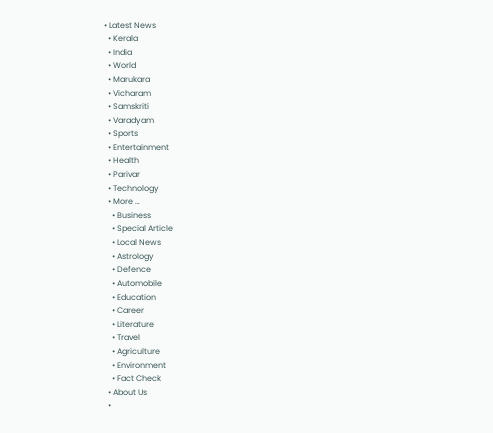• Latest News
  • Kerala
  • India
  • World
  • Marukara
  • Vicharam
  • Samskriti
  • Varadyam
  • Sports
  • Entertainment
  • Health
  • Parivar
  • Technology
  • More …
    • Business
    • Special Article
    • Local News
    • Astrology
    • Defence
    • Automobile
    • Education
    • Career
    • Literature
    • Travel
    • Agriculture
    • Environment
    • Fact Check
  • About Us
  •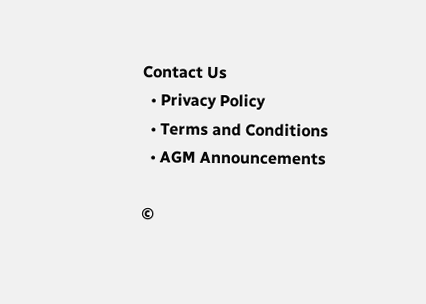Contact Us
  • Privacy Policy
  • Terms and Conditions
  • AGM Announcements

©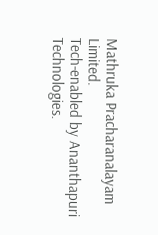Mathruka Pracharanalayam Limited.
Tech-enabled by Ananthapuri Technologies.